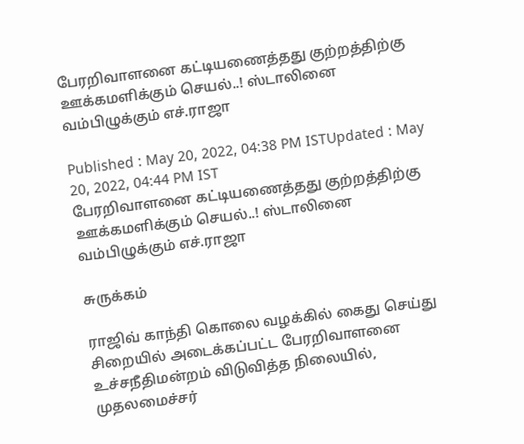பேரறிவாளனை கட்டியணைத்தது குற்றத்திற்கு ஊக்கமளிக்கும் செயல்..! ஸ்டாலினை வம்பிழுக்கும் எச்.ராஜா

Published : May 20, 2022, 04:38 PM ISTUpdated : May 20, 2022, 04:44 PM IST
பேரறிவாளனை கட்டியணைத்தது குற்றத்திற்கு ஊக்கமளிக்கும் செயல்..! ஸ்டாலினை வம்பிழுக்கும் எச்.ராஜா

சுருக்கம்

ராஜிவ் காந்தி கொலை வழக்கில் கைது செய்து சிறையில் அடைக்கப்பட்ட பேரறிவாளனை உச்சநீதிமன்றம் விடுவித்த நிலையில், முதலமைச்சர்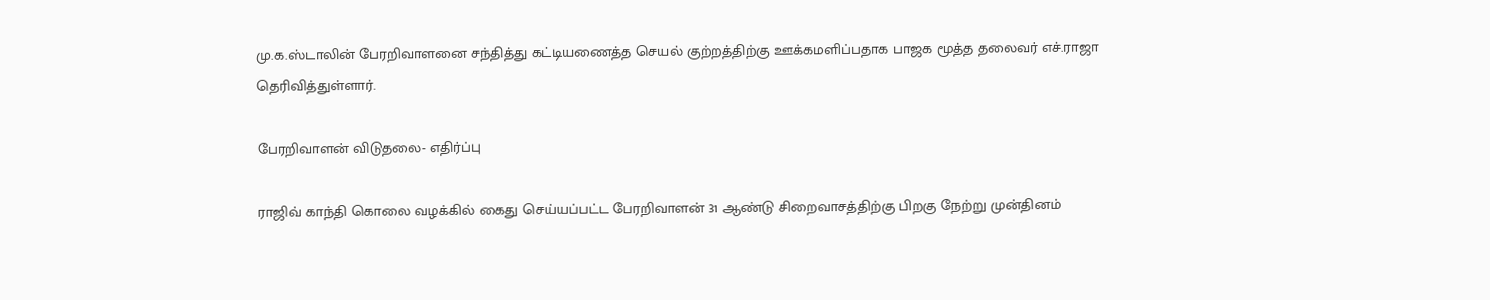மு.க.ஸ்டாலின் பேரறிவாளனை சந்தித்து கட்டியணைத்த செயல் குற்றத்திற்கு ஊக்கமளிப்பதாக பாஜக மூத்த தலைவர் எச்.ராஜா தெரிவித்துள்ளார்.

பேரறிவாளன் விடுதலை- எதிர்ப்பு

ராஜிவ் காந்தி கொலை வழக்கில் கைது செய்யப்பட்ட பேரறிவாளன் 31 ஆண்டு சிறைவாசத்திற்கு பிறகு நேற்று முன்தினம்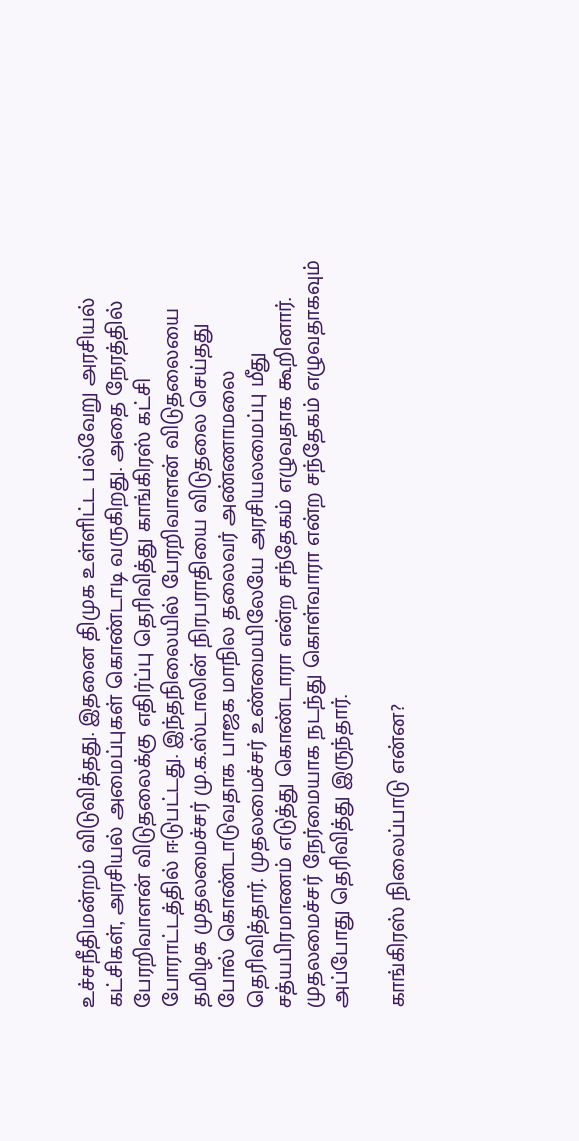உச்சநீதிமன்றம் விடுவித்தது. இதனை திமுக உள்ளிட்ட பல்வேறு அரசியல் கட்சிகள், அரசியல் அமைப்புகள் கொண்டாடி வருகிறது. அதை நேரத்தில் பேரறிவாளன் விடுதலைக்கு எதிர்ப்பு தெரிவித்து காங்கிரஸ் கட்சி போராட்டத்தில் ஈடுபட்டது. இந்தநிலையில் பேரறிவாளன் விடுதலையை தமிழக முதலமைச்சர் மு.க.ஸ்டாலின் நிரபராதியை விடுதலை செய்தது போல் கொண்டாடுவதாக பாஜக மாநில தலைவர் அண்ணாமலை தெரிவித்தார். முதலமைச்சர் உண்மையிலேயே அரசியலமைப்பு மீது சத்யபிரமாணம் எடுத்து கொண்டாரா என்ற சந்தேகம் எழுவதாக கூறினார். முதலமைச்சர் நேர்மையாக நடந்து கொள்வாரா என்ற சந்தேகம் எழுவதாகவும் அப்போது தெரிவித்து இருந்தார்.

காங்கிரஸ் நிலைப்பாடு என்ன?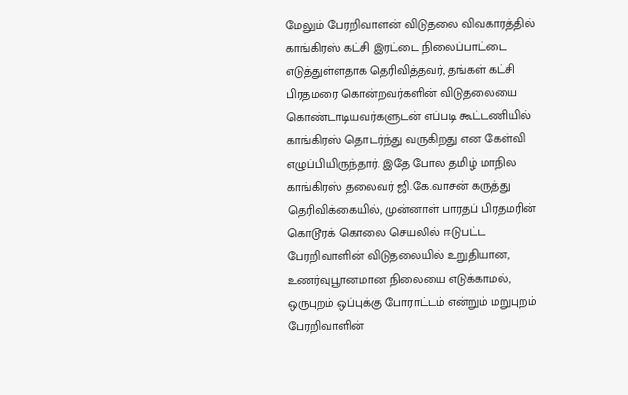மேலும் பேரறிவாளன் விடுதலை விவகாரத்தில் காங்கிரஸ் கட்சி இரட்டை நிலைப்பாட்டை எடுத்துள்ளதாக தெரிவித்தவர், தங்கள் கட்சி பிரதமரை கொன்றவர்களின் விடுதலையை கொண்டாடியவர்களுடன் எப்படி கூட்டணியில் காங்கிரஸ் தொடர்ந்து வருகிறது என கேள்வி எழுப்பியிருந்தார். இதே போல தமிழ் மாநில காங்கிரஸ் தலைவர் ஜி.கே.வாசன் கருத்து தெரிவிக்கையில், முன்னாள் பாரதப் பிரதமரின் கொடூரக் கொலை செயலில் ஈடுபட்ட பேரறிவாளின் விடுதலையில் உறுதியான, உணர்வுபூானமான நிலையை எடுக்காமல், ஒருபுறம் ஒப்புக்கு போராட்டம் என்றும் மறுபுறம் பேரறிவாளின்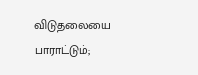விடுதலையை பாராட்டும்;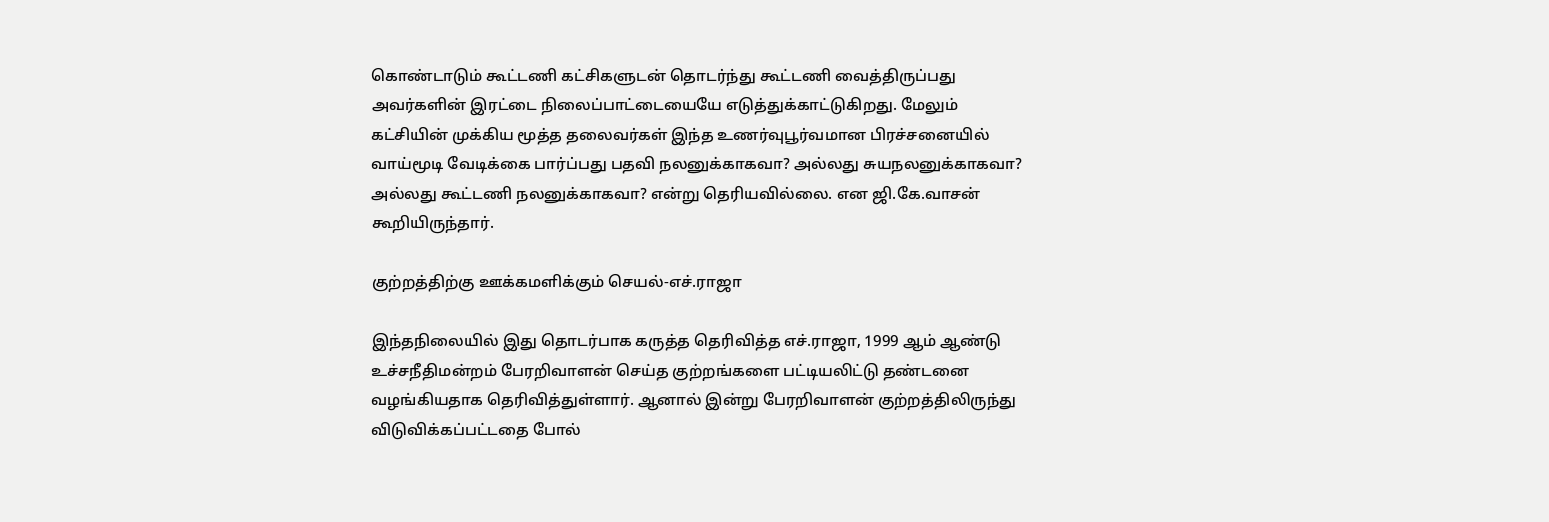கொண்டாடும் கூட்டணி கட்சிகளுடன் தொடர்ந்து கூட்டணி வைத்திருப்பது அவர்களின் இரட்டை நிலைப்பாட்டையையே எடுத்துக்காட்டுகிறது. மேலும் கட்சியின் முக்கிய மூத்த தலைவர்கள் இந்த உணர்வுபூர்வமான பிரச்சனையில் வாய்மூடி வேடிக்கை பார்ப்பது பதவி நலனுக்காகவா? அல்லது சுயநலனுக்காகவா? அல்லது கூட்டணி நலனுக்காகவா? என்று தெரியவில்லை. என ஜி.கே.வாசன் கூறியிருந்தார்.

குற்றத்திற்கு ஊக்கமளிக்கும் செயல்-எச்.ராஜா

இந்தநிலையில் இது தொடர்பாக கருத்த தெரிவித்த எச்.ராஜா, 1999 ஆம் ஆண்டு உச்சநீதிமன்றம் பேரறிவாளன் செய்த குற்றங்களை பட்டியலிட்டு தண்டனை வழங்கியதாக தெரிவித்துள்ளார். ஆனால் இன்று பேரறிவாளன் குற்றத்திலிருந்து விடுவிக்கப்பட்டதை போல்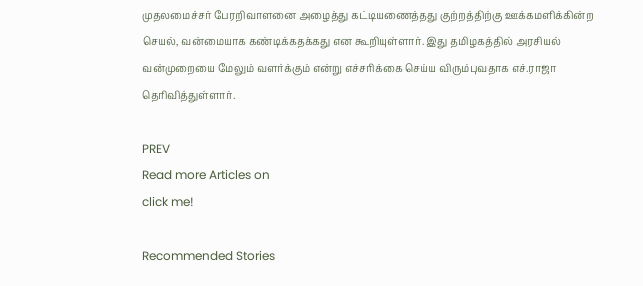முதலமைச்சர் பேரறிவாளனை அழைத்து கட்டியணைத்தது குற்றத்திற்கு ஊக்கமளிக்கின்ற செயல், வன்மையாக கண்டிக்கதக்கது என கூறியுள்ளார். இது தமிழகத்தில் அரசியல் வன்முறையை மேலும் வளர்க்கும் என்று எச்சரிக்கை செய்ய விரும்புவதாக எச்.ராஜா தெரிவித்துள்ளார்.

PREV
Read more Articles on
click me!

Recommended Stories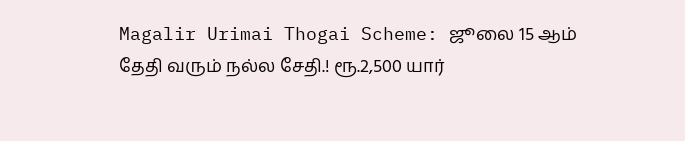Magalir Urimai Thogai Scheme: ஜூலை 15 ஆம் தேதி வரும் நல்ல சேதி.! ரூ.2,500 யார்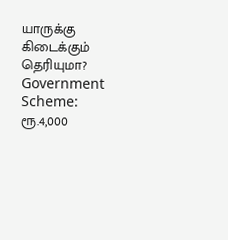யாருக்கு கிடைக்கும் தெரியுமா?
Government Scheme: ரூ.4,000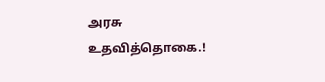அரசு உதவித்தொகை.!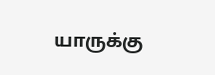யாருக்கு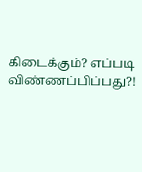கிடைக்கும்? எப்படி விண்ணப்பிப்பது?!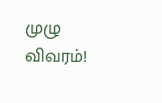முழு விவரம்!